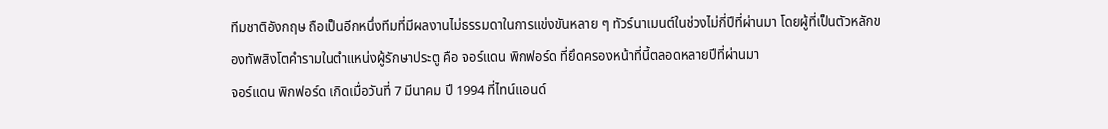ทีมชาติอังกฤษ ถือเป็นอีกหนึ่งทีมที่มีผลงานไม่ธรรมดาในการแข่งขันหลาย ๆ ทัวร์นาเมนต์ในช่วงไม่กี่ปีที่ผ่านมา โดยผู้ที่เป็นตัวหลักของทัพสิงโตคำรามในตำแหน่งผู้รักษาประตู คือ จอร์แดน พิกฟอร์ด ที่ยึดครองหน้าที่นี้ตลอดหลายปีที่ผ่านมา
จอร์แดน พิกฟอร์ด เกิดเมื่อวันที่ 7 มีนาคม ปี 1994 ที่ไทน์แอนด์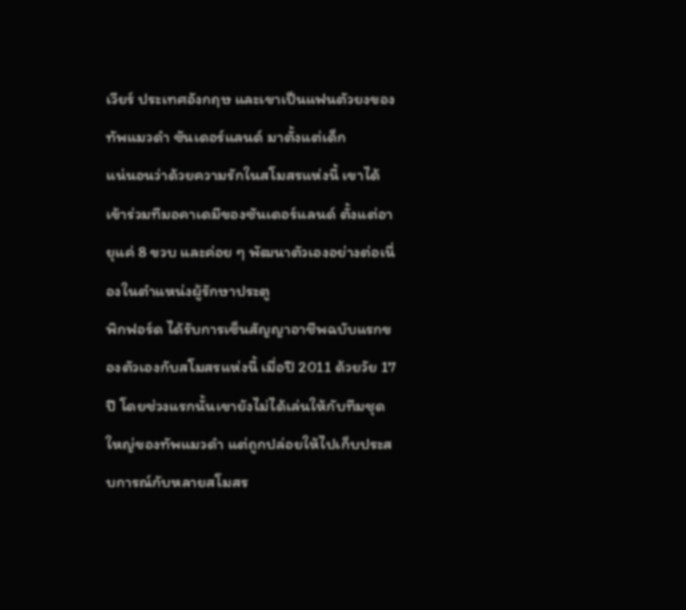เวียร์ ประเทศอังกฤษ และเขาเป็นแฟนตัวยงของทัพแมวดำ ซันเดอร์แลนด์ มาตั้งแต่เด็ก
แน่นอนว่าด้วยความรักในสโมสรแห่งนี้ เขาได้เข้าร่วมทีมอคาเดมีของซันเดอร์แลนด์ ตั้งแต่อายุแค่ 8 ขวบ และค่อย ๆ พัฒนาตัวเองอย่างต่อเนื่องในตำแหน่งผู้รักษาประตู
พิกฟอร์ด ได้รับการเซ็นสัญญาอาชีพฉบับแรกของตัวเองกับสโมสรแห่งนี้ เมื่อปี 2011 ด้วยวัย 17 ปี โดยช่วงแรกนั้นเขายังไม่ได้เล่นให้กับทีมชุดใหญ่ของทัพแมวดำ แต่ถูกปล่อยให้ไปเก็บประสบการณ์กับหลายสโมสร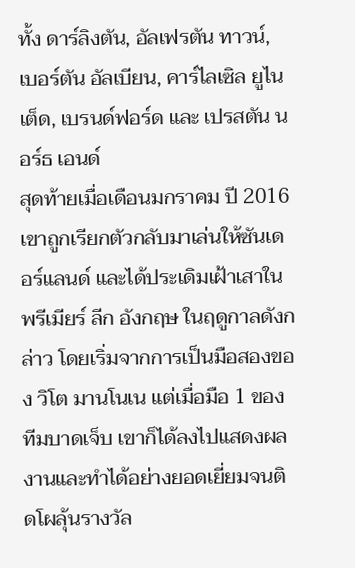ทั้ง ดาร์ลิงตัน, อัลเฟรตัน ทาวน์, เบอร์ตัน อัลเบียน, คาร์ไลเซิล ยูไนเต็ด, เบรนด์ฟอร์ด และ เปรสตัน นอร์ธ เอนด์
สุดท้ายเมื่อเดือนมกราคม ปี 2016 เขาถูกเรียกตัวกลับมาเล่นให้ซันเดอร์แลนด์ และได้ประเดิมเฝ้าเสาในพรีเมียร์ ลีก อังกฤษ ในฤดูกาลดังกล่าว โดยเริ่มจากการเป็นมือสองของ วิโต มานโนเน แต่เมื่อมือ 1 ของทีมบาดเจ็บ เขาก็ได้ลงไปแสดงผลงานและทำได้อย่างยอดเยี่ยมจนติดโผลุ้นรางวัล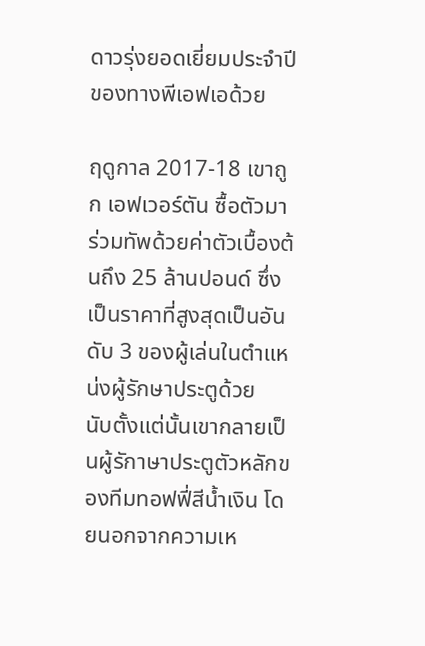ดาวรุ่งยอดเยี่ยมประจำปีของทางพีเอฟเอด้วย

ฤดูกาล 2017-18 เขาถูก เอฟเวอร์ตัน ซื้อตัวมาร่วมทัพด้วยค่าตัวเบื้องต้นถึง 25 ล้านปอนด์ ซึ่งเป็นราคาที่สูงสุดเป็นอันดับ 3 ของผู้เล่นในตำแหน่งผู้รักษาประตูด้วย
นับตั้งแต่นั้นเขากลายเป็นผู้รักาษาประตูตัวหลักของทีมทอฟฟี่สีน้ำเงิน โดยนอกจากความเห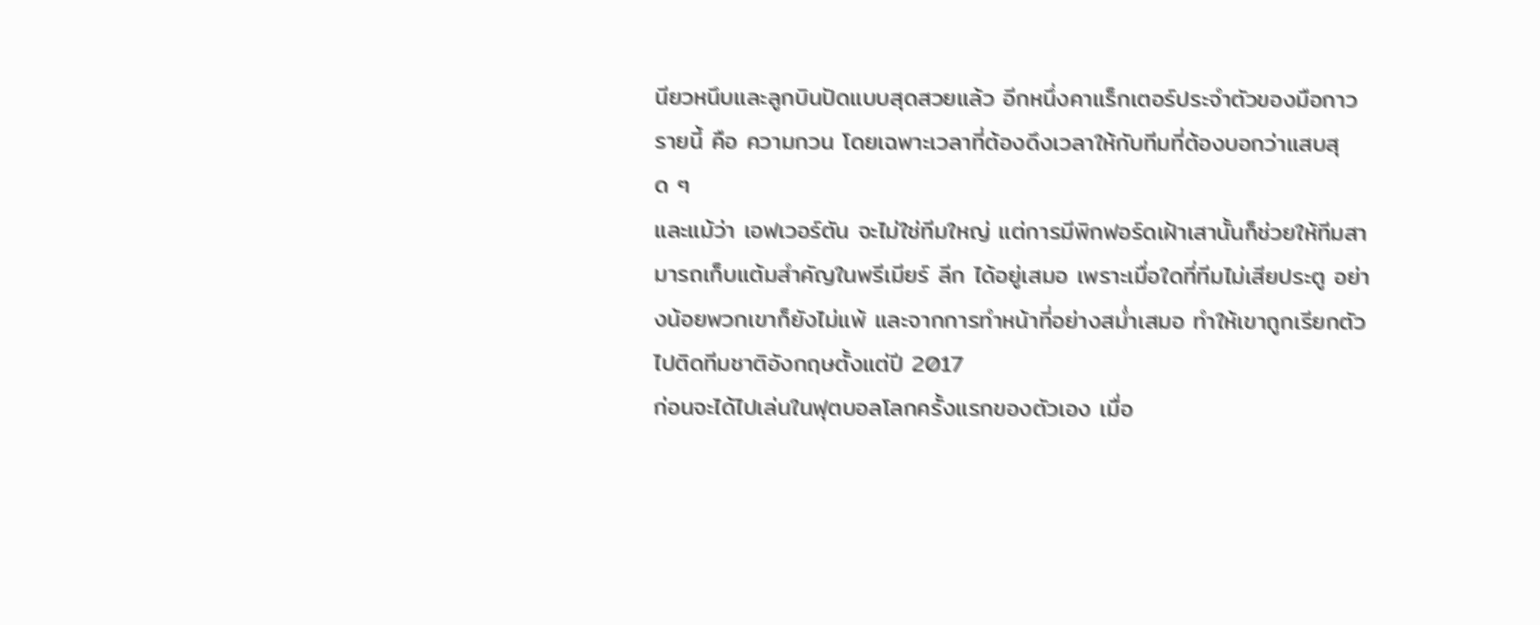นียวหนึบและลูกบินปัดแบบสุดสวยแล้ว อีกหนึ่งคาแร็กเตอร์ประจำตัวของมือกาวรายนี้ คือ ความกวน โดยเฉพาะเวลาที่ต้องดึงเวลาให้กับทีมที่ต้องบอกว่าแสบสุด ๆ
และแม้ว่า เอฟเวอร์ตัน จะไม่ใช่ทีมใหญ่ แต่การมีพิกฟอร์ดเฝ้าเสานั้นก็ช่วยให้ทีมสามารถเก็บแต้มสำคัญในพรีเมียร์ ลีก ได้อยู่เสมอ เพราะเมื่อใดที่ทีมไม่เสียประตู อย่างน้อยพวกเขาก็ยังไม่แพ้ และจากการทำหน้าที่อย่างสม่ำเสมอ ทำให้เขาถูกเรียกตัวไปติดทีมชาติอังกฤษตั้งแต่ปี 2017
ก่อนจะได้ไปเล่นในฟุตบอลโลกครั้งแรกของตัวเอง เมื่อ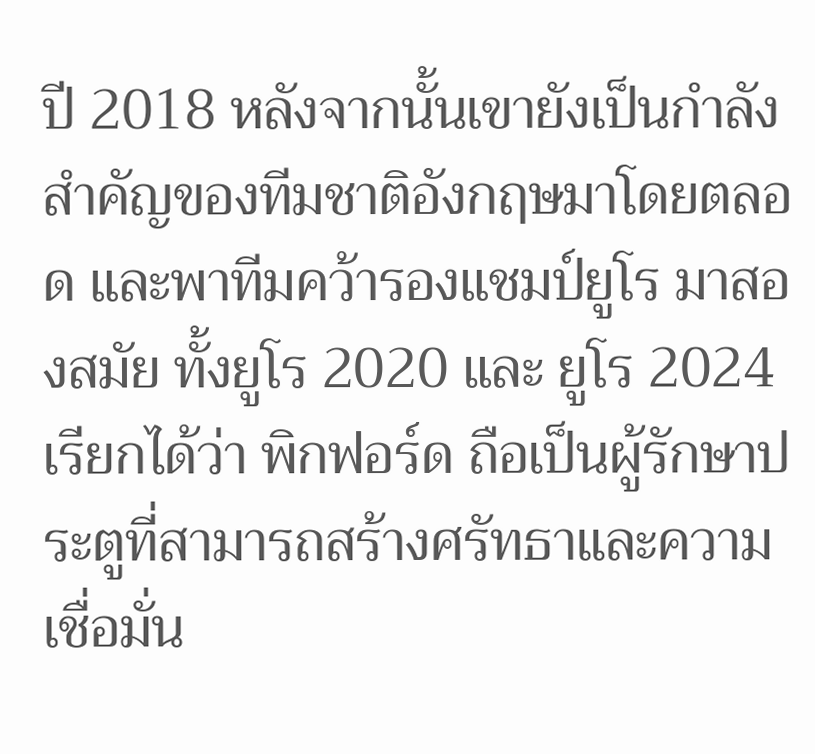ปี 2018 หลังจากนั้นเขายังเป็นกำลังสำคัญของทีมชาติอังกฤษมาโดยตลอด และพาทีมคว้ารองแชมป์ยูโร มาสองสมัย ทั้งยูโร 2020 และ ยูโร 2024
เรียกได้ว่า พิกฟอร์ด ถือเป็นผู้รักษาประตูที่สามารถสร้างศรัทธาและความเชื่อมั่น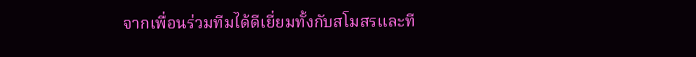จากเพื่อนร่วมทีมได้ดีเยี่ยมทั้งกับสโมสรและที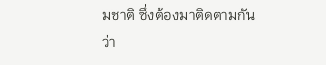มชาติ ซึ่งต้องมาติดตามกันว่า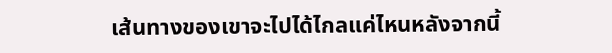เส้นทางของเขาจะไปได้ไกลแค่ไหนหลังจากนี้